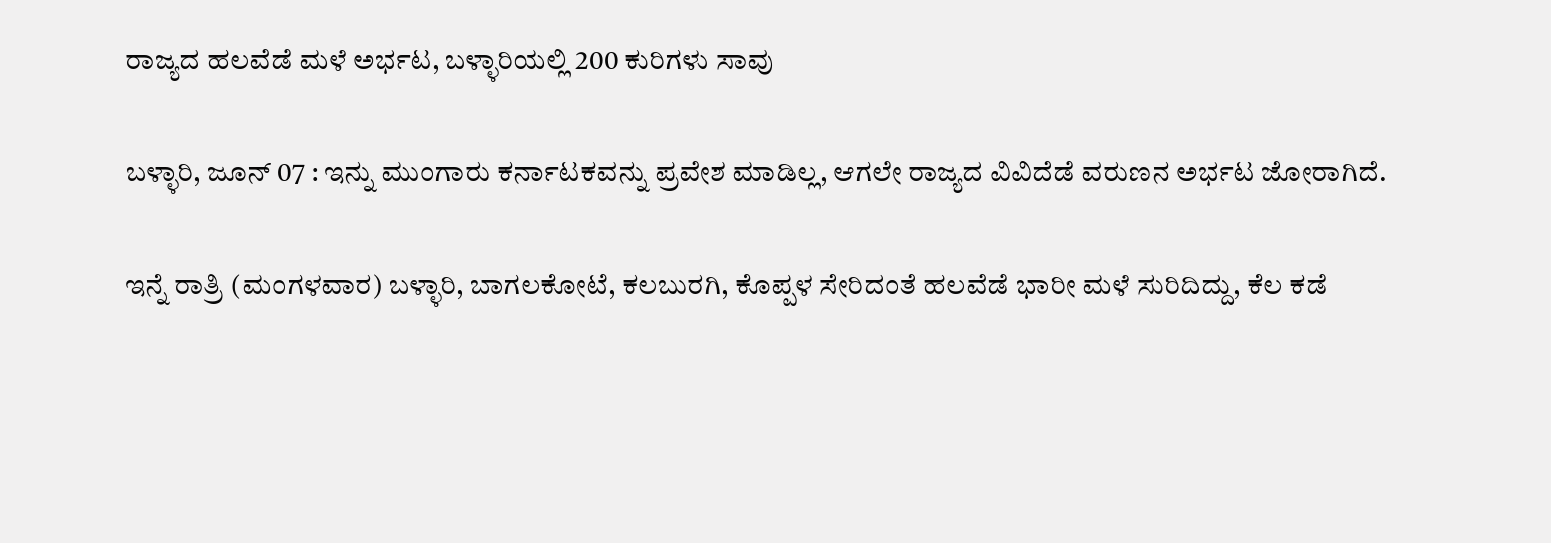ರಾಜ್ಯದ ಹಲವೆಡೆ ಮಳೆ ಅರ್ಭಟ, ಬಳ್ಳಾರಿಯಲ್ಲಿ 200 ಕುರಿಗಳು ಸಾವು

ಬಳ್ಳಾರಿ, ಜೂನ್ 07 : ಇನ್ನು ಮುಂಗಾರು ಕರ್ನಾಟಕವನ್ನು ಪ್ರವೇಶ ಮಾಡಿಲ್ಲ, ಆಗಲೇ ರಾಜ್ಯದ ವಿವಿದೆಡೆ ವರುಣನ ಅರ್ಭಟ ಜೋರಾಗಿದೆ.

ಇನ್ನೆ ರಾತ್ರಿ (ಮಂಗಳವಾರ) ಬಳ್ಳಾರಿ, ಬಾಗಲಕೋಟೆ, ಕಲಬುರಗಿ, ಕೊಪ್ಪಳ ಸೇರಿದಂತೆ ಹಲವೆಡೆ ಭಾರೀ ಮಳೆ ಸುರಿದಿದ್ದು, ಕೆಲ ಕಡೆ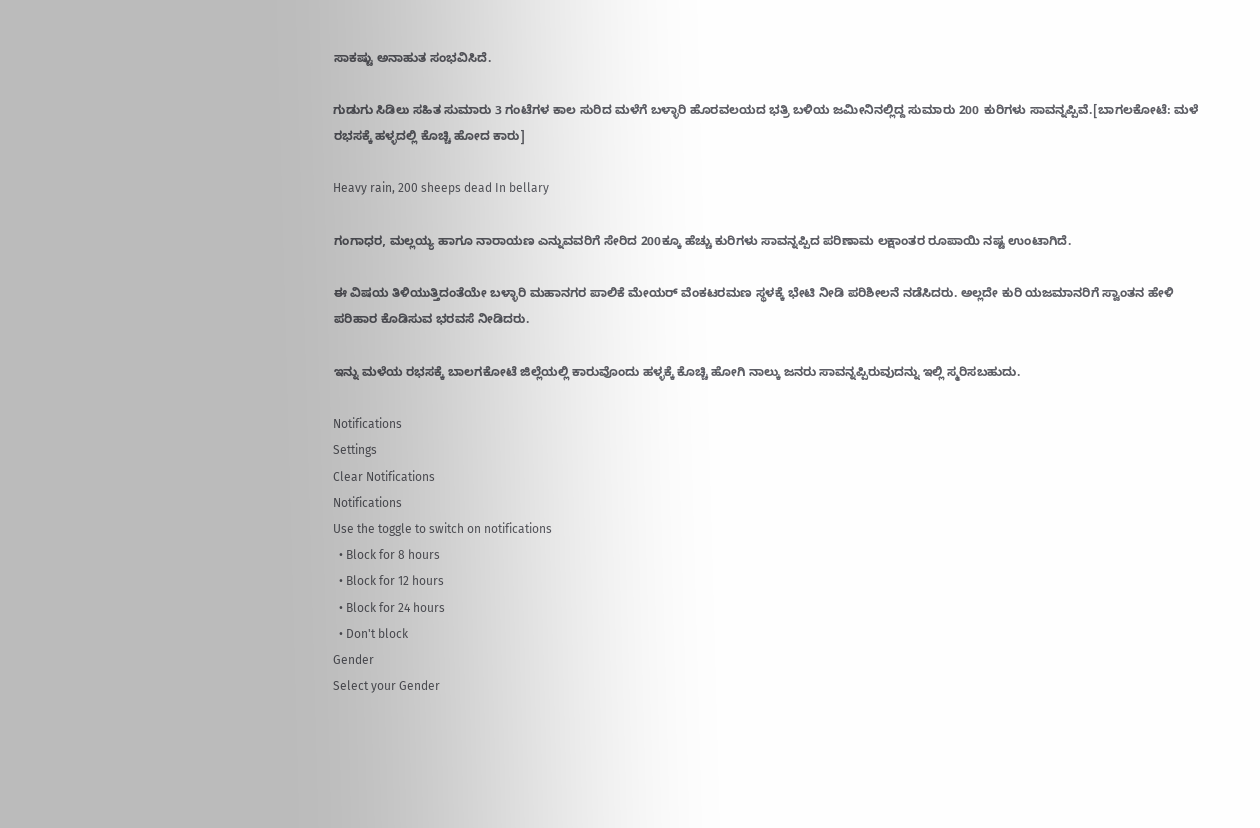ಸಾಕಷ್ಟು ಅನಾಹುತ ಸಂಭವಿಸಿದೆ.

ಗುಡುಗು ಸಿಡಿಲು ಸಹಿತ ಸುಮಾರು 3 ಗಂಟೆಗಳ ಕಾಲ ಸುರಿದ ಮಳೆಗೆ ಬಳ್ಳಾರಿ ಹೊರವಲಯದ ಭತ್ರಿ ಬಳಿಯ ಜಮೀನಿನಲ್ಲಿದ್ದ ಸುಮಾರು 200 ಕುರಿಗಳು ಸಾವನ್ನಪ್ಪಿವೆ.[ಬಾಗಲಕೋಟೆ: ಮಳೆ ರಭಸಕ್ಕೆ ಹಳ್ಳದಲ್ಲಿ ಕೊಚ್ಚಿ ಹೋದ ಕಾರು]

Heavy rain, 200 sheeps dead In bellary

ಗಂಗಾಧರ, ಮಲ್ಲಯ್ಯ ಹಾಗೂ ನಾರಾಯಣ ಎನ್ನುವವರಿಗೆ ಸೇರಿದ 200ಕ್ಕೂ ಹೆಚ್ಚು ಕುರಿಗಳು ಸಾವನ್ನಪ್ಪಿದ ಪರಿಣಾಮ ಲಕ್ಷಾಂತರ ರೂಪಾಯಿ ನಷ್ಟ ಉಂಟಾಗಿದೆ.

ಈ ವಿಷಯ ತಿಳಿಯುತ್ತಿದಂತೆಯೇ ಬಳ್ಳಾರಿ ಮಹಾನಗರ ಪಾಲಿಕೆ ಮೇಯರ್ ವೆಂಕಟರಮಣ ಸ್ಥಳಕ್ಕೆ ಭೇಟಿ ನೀಡಿ ಪರಿಶೀಲನೆ ನಡೆಸಿದರು. ಅಲ್ಲದೇ ಕುರಿ ಯಜಮಾನರಿಗೆ ಸ್ವಾಂತನ ಹೇಳಿ ಪರಿಹಾರ ಕೊಡಿಸುವ ಭರವಸೆ ನೀಡಿದರು.

ಇನ್ನು ಮಳೆಯ ರಭಸಕ್ಕೆ ಬಾಲಗಕೋಟೆ ಜಿಲ್ಲೆಯಲ್ಲಿ ಕಾರುವೊಂದು ಹಳ್ಳಕ್ಕೆ ಕೊಚ್ಚಿ ಹೋಗಿ ನಾಲ್ಕು ಜನರು ಸಾವನ್ನಪ್ಪಿರುವುದನ್ನು ಇಲ್ಲಿ ಸ್ಮರಿಸಬಹುದು.

Notifications
Settings
Clear Notifications
Notifications
Use the toggle to switch on notifications
  • Block for 8 hours
  • Block for 12 hours
  • Block for 24 hours
  • Don't block
Gender
Select your Gender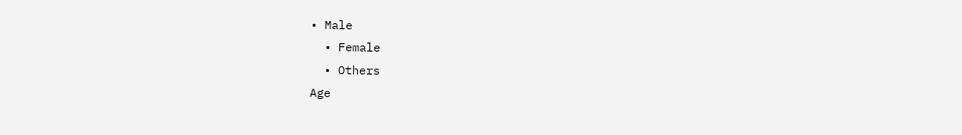• Male
  • Female
  • Others
Age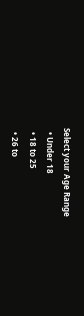Select your Age Range
  • Under 18
  • 18 to 25
  • 26 to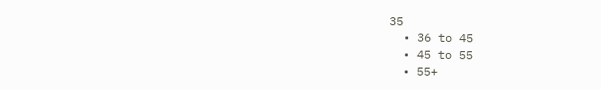35
  • 36 to 45
  • 45 to 55
  • 55+